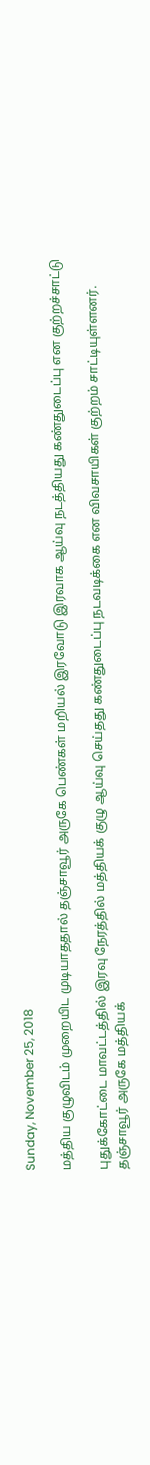Sunday, November 25, 2018

மத்திய குழுவிடம் முறையிட முடியாததால் தஞ்சாவூர் அருகே பெண்கள் மறியல் இரவோடு இரவாக ஆய்வு நடத்தியது கண்துடைப்பு என குற்றச்சாட்டு

புதுக்கோட்டை மாவட்டத்தில் இரவு நேரத்தில் மத்தியக் குழு ஆய்வு செய்தது கண்துடைப்பு நடவடிக்கை என விவசாயிகள் குற்றம் சாட்டியுள்ளனர். தஞ்சாவூர் அருகே மத்தியக்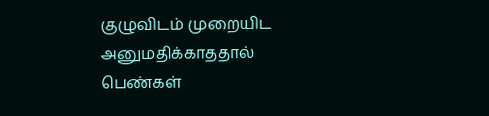குழுவிடம் முறையிட அனுமதிக்காததால் பெண்கள்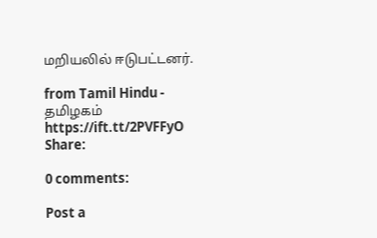மறியலில் ஈடுபட்டனர்.

from Tamil Hindu - தமிழகம் https://ift.tt/2PVFFyO
Share:

0 comments:

Post a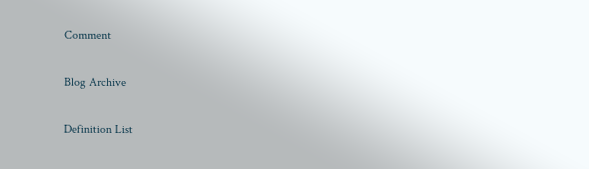Comment

Blog Archive

Definition List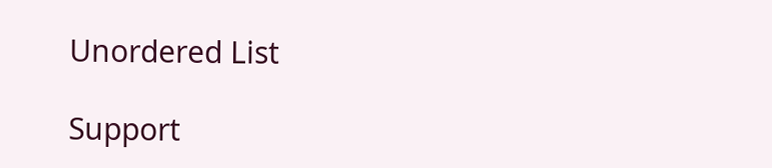Unordered List

Support